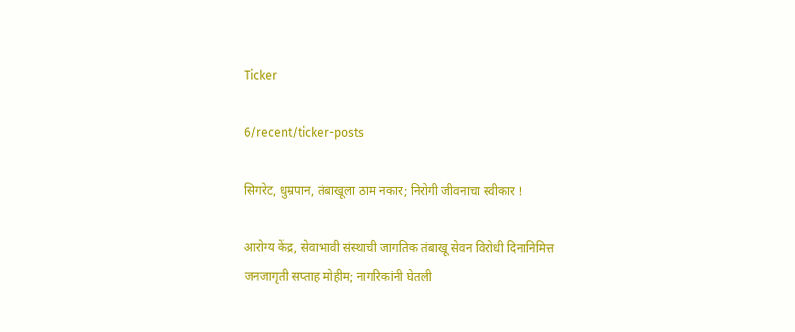Ticker

6/recent/ticker-posts

सिगरेट, धुम्रपान, तंबाखूला ठाम नकार; निरोगी जीवनाचा स्वीकार !

आरोग्य केंद्र, सेवाभावी संस्थाची जागतिक तंबाखू सेवन विरोधी दिनानिमित्त जनजागृती सप्ताह मोहीम; नागरिकांनी घेतली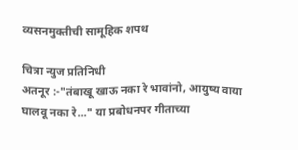व्यसनमुक्तीची सामूहिक शपथ

चित्रा न्युज प्रतिनिधी
अतनूर :-"तंबाखू खाऊ नका रे भावांनो, आयुष्य वाया घालवू नका रे..." या प्रबोधनपर गीताच्या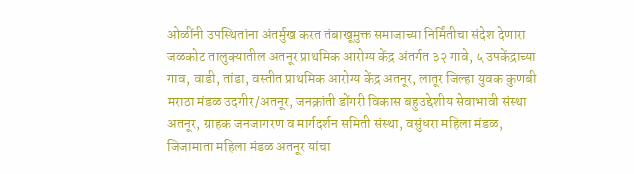ओळींनी उपस्थितांना अंतर्मुख करत तंबाखूमुक्त समाजाच्या निर्मिंतीचा संदेश देणारा जळकोट तालुक्यातील अतनूर प्राथमिक आरोग्य केंद्र अंतर्गत ३२ गावे, ५ उपकेंद्राच्या गाव, वाडी, तांडा, वस्तीत प्राथमिक आरोग्य केंद्र अतनूर, लातूर जिल्हा युवक कुणबी मराठा मंडळ उदगीर/अतनूर, जनक्रांती डोंगरी विकास बहुउद्देशीय सेवाभावी संस्था अतनूर, ग्राहक जनजागरण व मार्गदर्शन समिती संस्था, वसुंधरा महिला मंडळ, जिजामाता महिला मंडळ अतनूर यांचा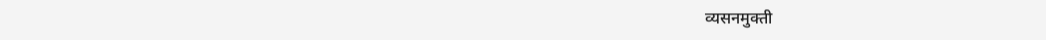व्यसनमुक्ती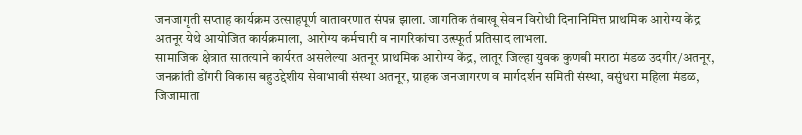जनजागृती सप्ताह कार्यक्रम उत्साहपूर्ण वातावरणात संपन्न झाला. जागतिक तंबाखू सेवन विरोधी दिनानिमित्त प्राथमिक आरोग्य केंद्र अतनूर येथे आयोजित कार्यक्रमाला, आरोग्य कर्मचारी व नागरिकांचा उत्स्फूर्त प्रतिसाद लाभला.
सामाजिक क्षेत्रात सातत्याने कार्यरत असलेल्या अतनूर प्राथमिक आरोग्य केंद्र, लातूर जिल्हा युवक कुणबी मराठा मंडळ उदगीर/अतनूर, जनक्रांती डोंगरी विकास बहुउद्देशीय सेवाभावी संस्था अतनूर, ग्राहक जनजागरण व मार्गदर्शन समिती संस्था, वसुंधरा महिला मंडळ, जिजामाता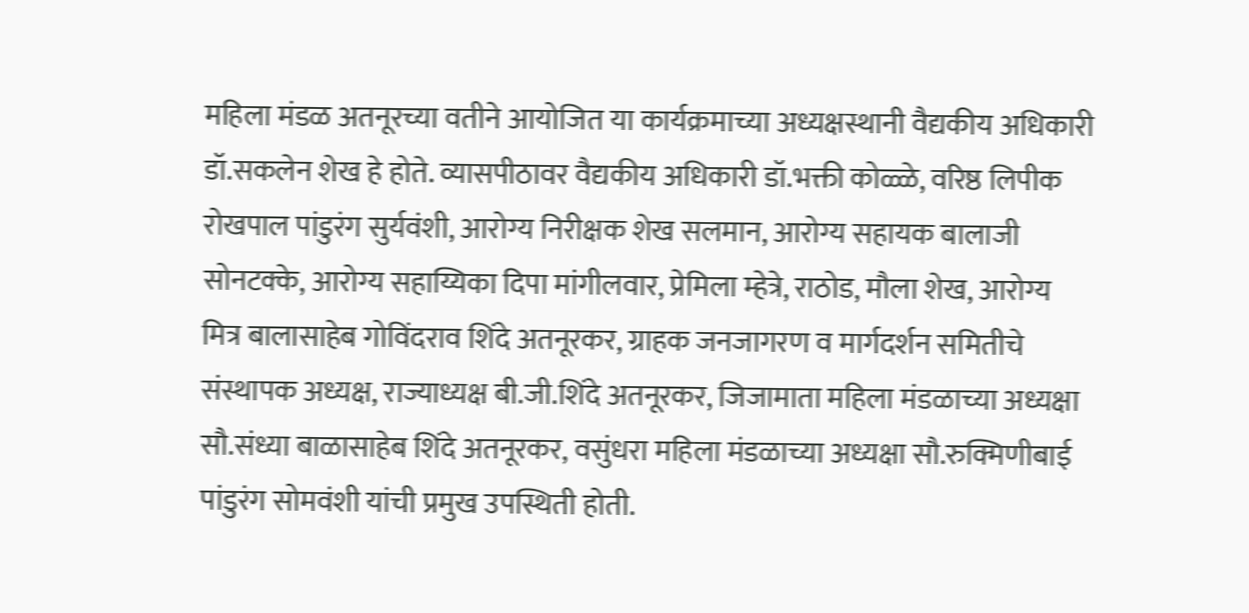महिला मंडळ अतनूरच्या वतीने आयोजित या कार्यक्रमाच्या अध्यक्षस्थानी वैद्यकीय अधिकारी डॉ.सकलेन शेख हे होते. व्यासपीठावर वैद्यकीय अधिकारी डॉ.भक्ती कोळ्ळे, वरिष्ठ लिपीक रोखपाल पांडुरंग सुर्यवंशी, आरोग्य निरीक्षक शेख सलमान, आरोग्य सहायक बालाजी सोनटक्के, आरोग्य सहाय्यिका दिपा मांगीलवार, प्रेमिला म्हेत्रे, राठोड, मौला शेख, आरोग्य मित्र बालासाहेब गोविंदराव शिंदे अतनूरकर, ग्राहक जनजागरण व मार्गदर्शन समितीचे संस्थापक अध्यक्ष, राज्याध्यक्ष बी.जी.शिंदे अतनूरकर, जिजामाता महिला मंडळाच्या अध्यक्षा सौ.संध्या बाळासाहेब शिंदे अतनूरकर, वसुंधरा महिला मंडळाच्या अध्यक्षा सौ.रुक्मिणीबाई पांडुरंग सोमवंशी यांची प्रमुख उपस्थिती होती.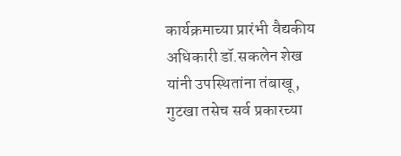कार्यक्रमाच्या प्रारंभी वैद्यकीय अधिकारी डॉ.सकलेन शेख यांनी उपस्थितांना तंबाखू, गुटखा तसेच सर्व प्रकारच्या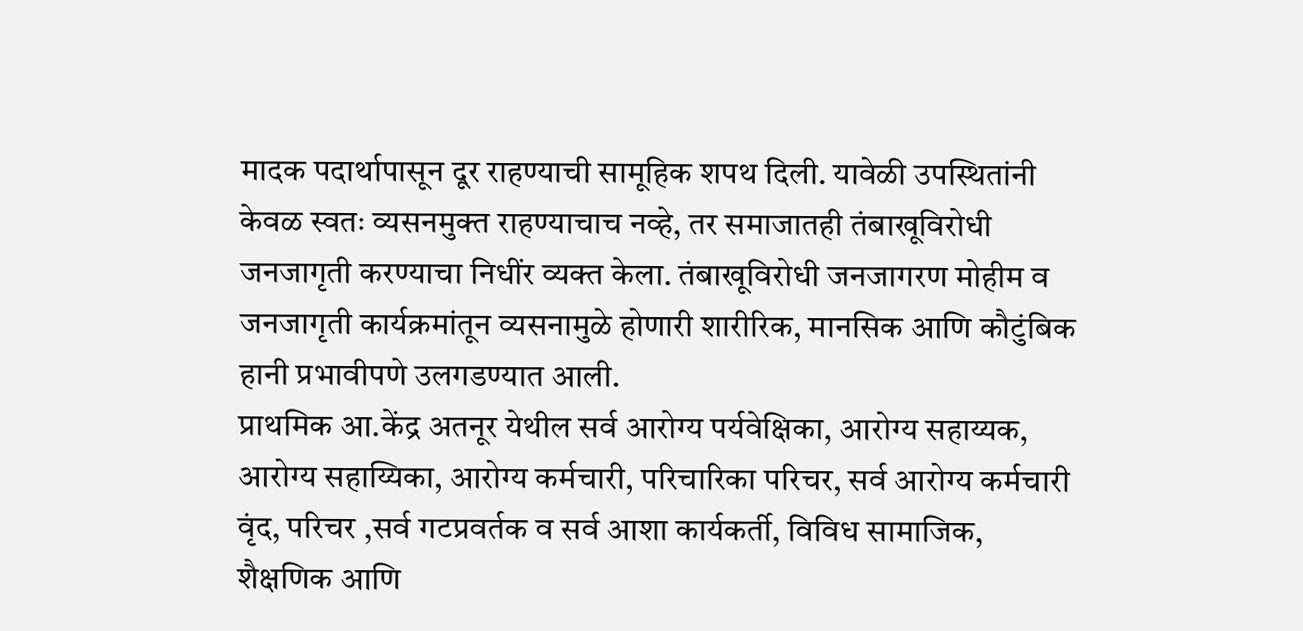मादक पदार्थापासून दूर राहण्याची सामूहिक शपथ दिली. यावेळी उपस्थितांनी केवळ स्वतः व्यसनमुक्त राहण्याचाच नव्हे, तर समाजातही तंबाखूविरोधी जनजागृती करण्याचा निधींर व्यक्त केला. तंबाखूविरोधी जनजागरण मोहीम व जनजागृती कार्यक्रमांतून व्यसनामुळे होणारी शारीरिक, मानसिक आणि कौटुंबिक हानी प्रभावीपणे उलगडण्यात आली.
प्राथमिक आ.केंद्र अतनूर येथील सर्व आरोग्य पर्यवेक्षिका, आरोग्य सहाय्यक, आरोग्य सहाय्यिका, आरोग्य कर्मचारी, परिचारिका परिचर, सर्व आरोग्य कर्मचारी वृंद, परिचर ,सर्व गटप्रवर्तक व सर्व आशा कार्यकर्ती, विविध सामाजिक, शैक्षणिक आणि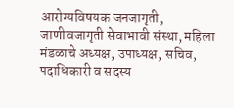आरोग्यविषयक जनजागृती, जाणीवजागृती सेवाभावी संस्था, महिला मंडळाचे अध्यक्ष, उपाध्यक्ष, सचिव, पदाधिकारी व सदस्य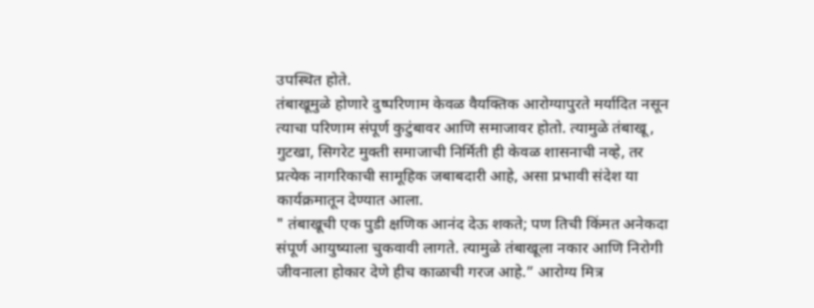उपस्थित होते.
तंबाखूमुळे होणारे दुष्परिणाम केवळ वैयक्तिक आरोग्यापुरते मर्यादित नसून त्याचा परिणाम संपूर्ण कुटुंबावर आणि समाजावर होतो. त्यामुळे तंबाखू, गुटखा, सिगरेट मुक्ती समाजाची निर्मिती ही केवळ शासनाची नव्हे, तर प्रत्येक नागरिकाची सामूहिक जबाबदारी आहे, असा प्रभावी संदेश या कार्यक्रमातून देण्यात आला.
" तंबाखूची एक पुडी क्षणिक आनंद देऊ शकते; पण तिची किंमत अनेकदा संपूर्ण आयुष्याला चुकवावी लागते. त्यामुळे तंबाखूला नकार आणि निरोगी जीवनाला होकार देणे हीच काळाची गरज आहे.” आरोग्य मित्र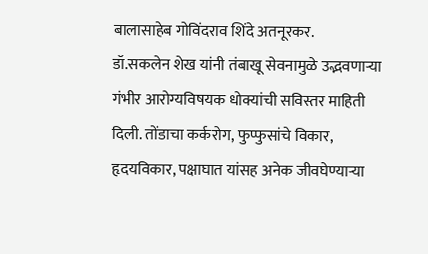बालासाहेब गोविंदराव शिंदे अतनूरकर.
डॉ.सकलेन शेख यांनी तंबाखू सेवनामुळे उद्भवणाऱ्या गंभीर आरोग्यविषयक धोक्यांची सविस्तर माहिती दिली. तोंडाचा कर्करोग, फुप्फुसांचे विकार, हृदयविकार, पक्षाघात यांसह अनेक जीवघेण्याऱ्या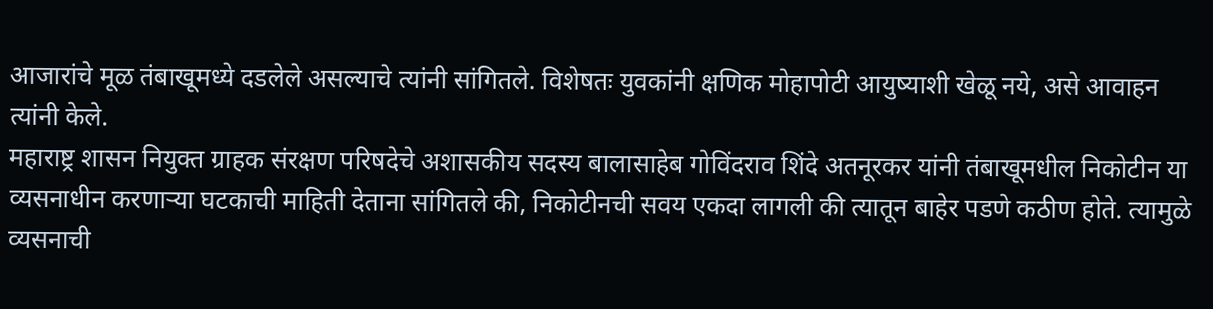आजारांचे मूळ तंबाखूमध्ये दडलेले असल्याचे त्यांनी सांगितले. विशेषतः युवकांनी क्षणिक मोहापोटी आयुष्याशी खेळू नये, असे आवाहन त्यांनी केले.
महाराष्ट्र शासन नियुक्त ग्राहक संरक्षण परिषदेचे अशासकीय सदस्य बालासाहेब गोविंदराव शिंदे अतनूरकर यांनी तंबाखूमधील निकोटीन या व्यसनाधीन करणाऱ्या घटकाची माहिती देताना सांगितले की, निकोटीनची सवय एकदा लागली की त्यातून बाहेर पडणे कठीण होते. त्यामुळे व्यसनाची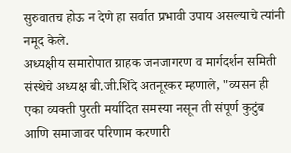सुरुवातच होऊ न देणे हा सर्वात प्रभावी उपाय असल्याचे त्यांनी नमूद केले.
अध्यक्षीय समारोपात ग्राहक जनजागरण व मार्गदर्शन समिती संस्थेचे अध्यक्ष बी.जी.शिंदे अतनूरकर म्हणाले, "व्यसन ही एका व्यक्ती पुरती मर्यादित समस्या नसून ती संपूर्ण कुटुंब आणि समाजावर परिणाम करणारी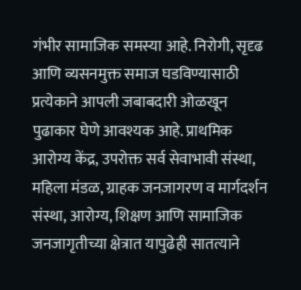गंभीर सामाजिक समस्या आहे. निरोगी, सृदृढ आणि व्यसनमुक्त समाज घडविण्यासाठी प्रत्येकाने आपली जबाबदारी ओळखून पुढाकार घेणे आवश्यक आहे. प्राथमिक आरोग्य केंद्र, उपरोक्त सर्व सेवाभावी संस्था, महिला मंडळ, ग्राहक जनजागरण व मार्गदर्शन संस्था, आरोग्य, शिक्षण आणि सामाजिक जनजागृतीच्या क्षेत्रात यापुढेही सातत्याने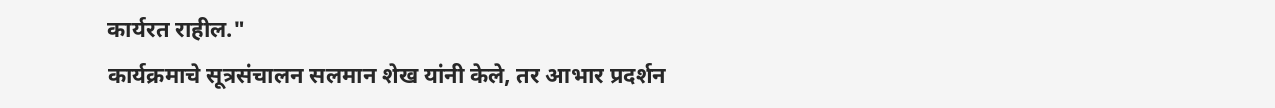कार्यरत राहील."
कार्यक्रमाचे सूत्रसंचालन सलमान शेख यांनी केले, तर आभार प्रदर्शन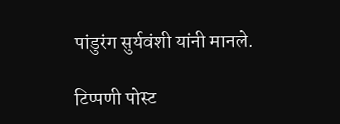पांडुरंग सुर्यवंशी यांनी मानले.

टिप्पणी पोस्ट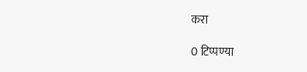करा

0 टिप्पण्या